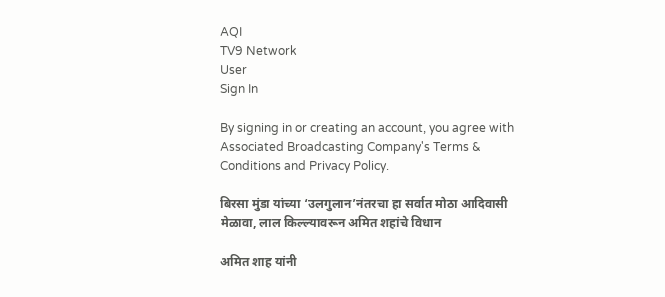AQI
TV9 Network
User
Sign In

By signing in or creating an account, you agree with Associated Broadcasting Company's Terms & Conditions and Privacy Policy.

बिरसा मुंडा यांच्या ‘उलगुलान’नंतरचा हा सर्वात मोठा आदिवासी मेळावा, लाल किल्ल्यावरून अमित शहांचे विधान

अमित शाह यांनी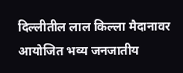दिल्लीतील लाल किल्ला मैदानावर आयोजित भव्य जनजातीय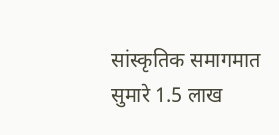सांस्कृतिक समागमात सुमारे 1.5 लाख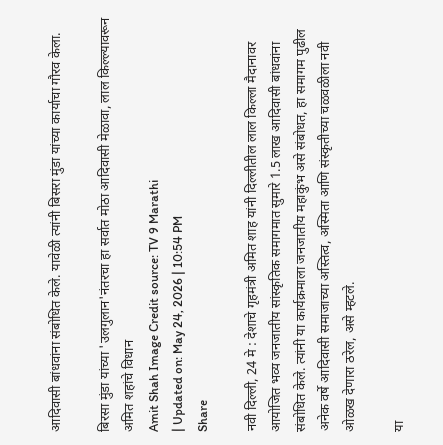आदिवासी बांधवांना संबोधित केले. यावेळी त्यांनी बिसरा मुंडा यांच्या कार्याचा गौरव केला.

बिरसा मुंडा यांच्या 'उलगुलान'नंतरचा हा सर्वात मोठा आदिवासी मेळावा, लाल किल्ल्यावरून अमित शहांचे विधान
Amit Shah Image Credit source: TV 9 Marathi
| Updated on: May 24, 2026 | 10:54 PM
Share

नवी दिल्ली, 24 मे : देशाचे गृहमंत्री अमित शाह यांनी दिल्लीतील लाल किल्ला मैदानावर आयोजित भव्य जनजातीय सांस्कृतिक समागमात सुमारे 1.5 लाख आदिवासी बांधवांना संबोधित केले. त्यांनी या कार्यक्रमाला जनजातीय महाकुंभ असे संबोधत, हा समागम पुढील अनेक वर्षे आदिवासी समाजाच्या अस्तित्व, अस्मिता आणि संस्कृतीच्या चळवळीला नवी ओळख देणारा ठरेल, असे म्हटले.

या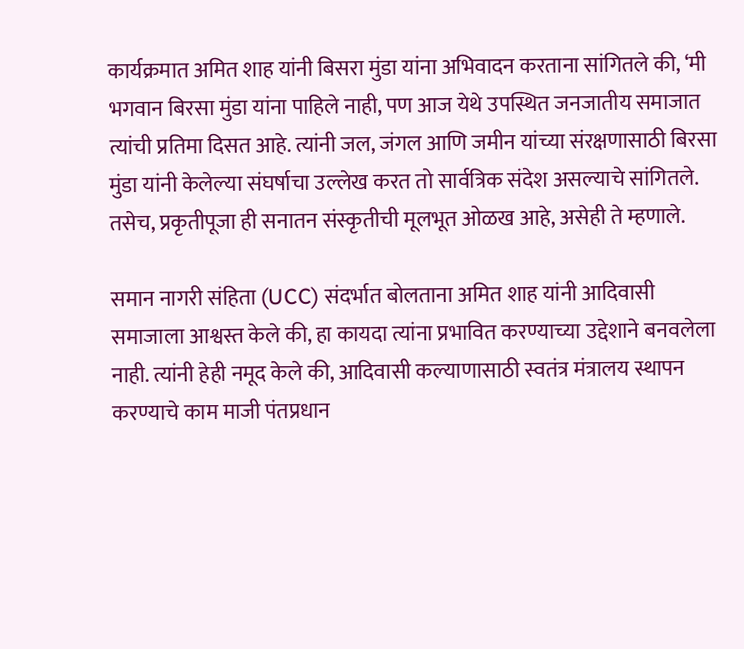कार्यक्रमात अमित शाह यांनी बिसरा मुंडा यांना अभिवादन करताना सांगितले की, ‘मी भगवान बिरसा मुंडा यांना पाहिले नाही, पण आज येथे उपस्थित जनजातीय समाजात त्यांची प्रतिमा दिसत आहे. त्यांनी जल, जंगल आणि जमीन यांच्या संरक्षणासाठी बिरसा मुंडा यांनी केलेल्या संघर्षाचा उल्लेख करत तो सार्वत्रिक संदेश असल्याचे सांगितले. तसेच, प्रकृतीपूजा ही सनातन संस्कृतीची मूलभूत ओळख आहे, असेही ते म्हणाले.

समान नागरी संहिता (UCC) संदर्भात बोलताना अमित शाह यांनी आदिवासी समाजाला आश्वस्त केले की, हा कायदा त्यांना प्रभावित करण्याच्या उद्देशाने बनवलेला नाही. त्यांनी हेही नमूद केले की, आदिवासी कल्याणासाठी स्वतंत्र मंत्रालय स्थापन करण्याचे काम माजी पंतप्रधान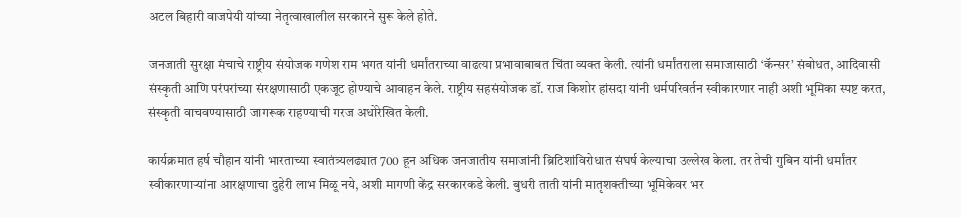अटल बिहारी वाजपेयी यांच्या नेतृत्वाखालील सरकारने सुरू केले होते.

जनजाती सुरक्षा मंचाचे राष्ट्रीय संयोजक गणेश राम भगत यांनी धर्मांतराच्या वाढत्या प्रभावाबाबत चिंता व्यक्त केली. त्यांनी धर्मांतराला समाजासाठी ‘कॅन्सर’ संबोधत, आदिवासी संस्कृती आणि परंपरांच्या संरक्षणासाठी एकजूट होण्याचे आवाहन केले. राष्ट्रीय सहसंयोजक डॉ. राज किशोर हांसदा यांनी धर्मपरिवर्तन स्वीकारणार नाही अशी भूमिका स्पष्ट करत, संस्कृती वाचवण्यासाठी जागरूक राहण्याची गरज अधोरेखित केली.

कार्यक्रमात हर्ष चौहान यांनी भारताच्या स्वातंत्र्यलढ्यात 700 हून अधिक जनजातीय समाजांनी ब्रिटिशांविरोधात संघर्ष केल्याचा उल्लेख केला. तर तेची गुबिन यांनी धर्मांतर स्वीकारणाऱ्यांना आरक्षणाचा दुहेरी लाभ मिळू नये, अशी मागणी केंद्र सरकारकडे केली. बुधरी ताती यांनी मातृशक्तीच्या भूमिकेवर भर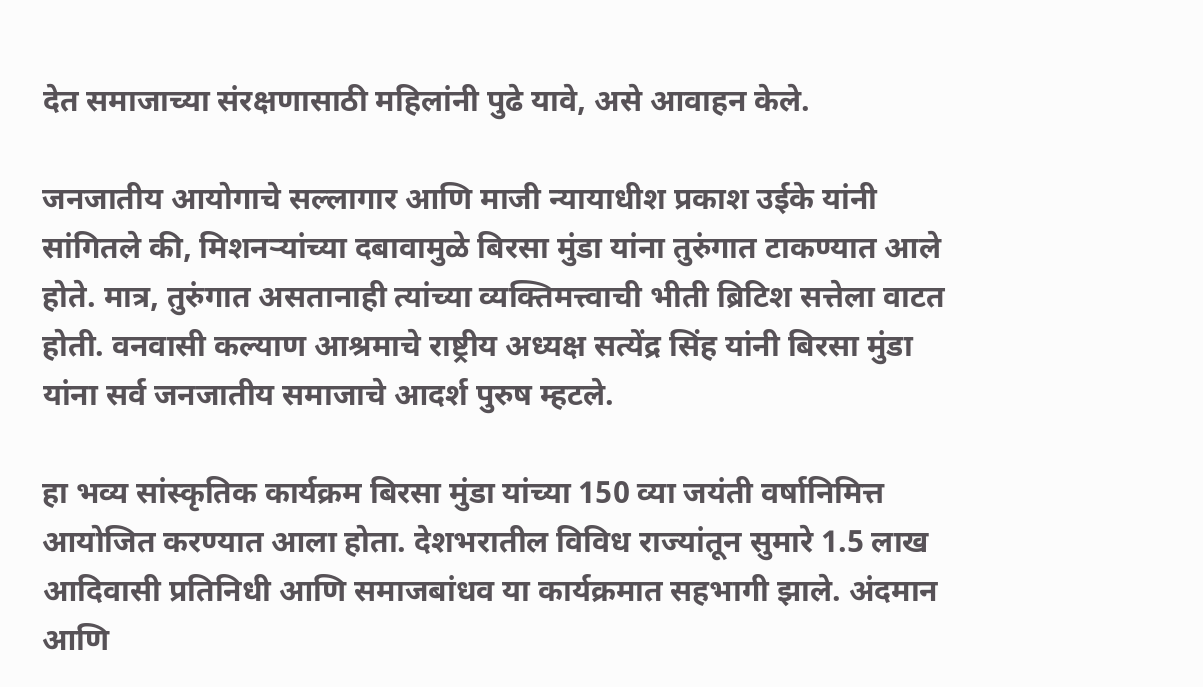देत समाजाच्या संरक्षणासाठी महिलांनी पुढे यावे, असे आवाहन केले.

जनजातीय आयोगाचे सल्लागार आणि माजी न्यायाधीश प्रकाश उईके यांनी सांगितले की, मिशनऱ्यांच्या दबावामुळे बिरसा मुंडा यांना तुरुंगात टाकण्यात आले होते. मात्र, तुरुंगात असतानाही त्यांच्या व्यक्तिमत्त्वाची भीती ब्रिटिश सत्तेला वाटत होती. वनवासी कल्याण आश्रमाचे राष्ट्रीय अध्यक्ष सत्येंद्र सिंह यांनी बिरसा मुंडा यांना सर्व जनजातीय समाजाचे आदर्श पुरुष म्हटले.

हा भव्य सांस्कृतिक कार्यक्रम बिरसा मुंडा यांच्या 150 व्या जयंती वर्षानिमित्त आयोजित करण्यात आला होता. देशभरातील विविध राज्यांतून सुमारे 1.5 लाख आदिवासी प्रतिनिधी आणि समाजबांधव या कार्यक्रमात सहभागी झाले. अंदमान आणि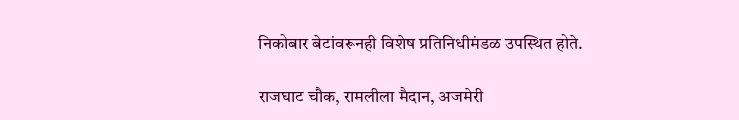निकोबार बेटांवरूनही विशेष प्रतिनिधीमंडळ उपस्थित होते.

राजघाट चौक, रामलीला मैदान, अजमेरी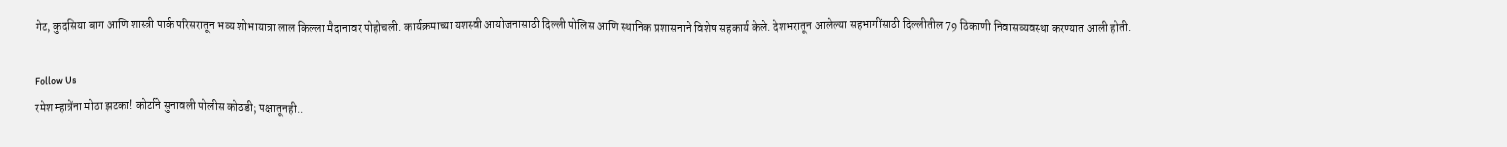गेट, कुदसिया बाग आणि शास्त्री पार्क परिसरातून भव्य शोभायात्रा लाल किल्ला मैदानावर पोहोचली. कार्यक्रमाच्या यशस्वी आयोजनासाठी दिल्ली पोलिस आणि स्थानिक प्रशासनाने विशेष सहकार्य केले. देशभरातून आलेल्या सहभागींसाठी दिल्लीतील 79 ठिकाणी निवासव्यवस्था करण्यात आली होती.

Follow Us
रमेश म्हात्रेंना मोठा झटका! कोर्टाने सुनावली पोलीस कोठडी; पक्षातूनही..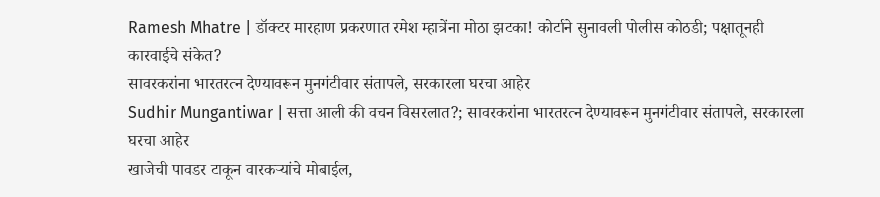Ramesh Mhatre | डॉक्टर मारहाण प्रकरणात रमेश म्हात्रेंना मोठा झटका! कोर्टाने सुनावली पोलीस कोठडी; पक्षातूनही कारवाईचे संकेत?
सावरकरांना भारतरत्न देण्यावरून मुनगंटीवार संतापले, सरकारला घरचा आहेर
Sudhir Mungantiwar | सत्ता आली की वचन विसरलात?; सावरकरांना भारतरत्न देण्यावरून मुनगंटीवार संतापले, सरकारला घरचा आहेर
खाजेची पावडर टाकून वारकऱ्यांचे मोबाईल,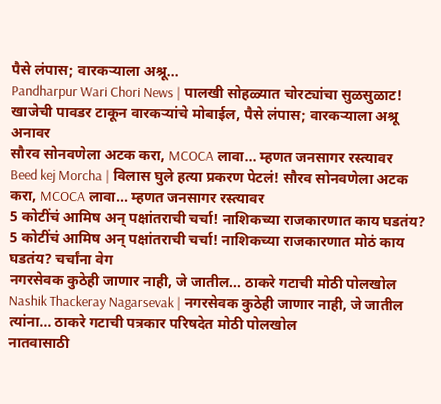पैसे लंपास; वारकऱ्याला अश्रू...
Pandharpur Wari Chori News | पालखी सोहळ्यात चोरट्यांचा सुळसुळाट! खाजेची पावडर टाकून वारकऱ्यांचे मोबाईल, पैसे लंपास; वारकऱ्याला अश्रू अनावर
सौरव सोनवणेला अटक करा, MCOCA लावा... म्हणत जनसागर रस्त्यावर
Beed kej Morcha | विलास घुले हत्या प्रकरण पेटलं! सौरव सोनवणेला अटक करा, MCOCA लावा... म्हणत जनसागर रस्त्यावर
5 कोटींचं आमिष अन् पक्षांतराची चर्चा! नाशिकच्या राजकारणात काय घडतंय?
5 कोटींचं आमिष अन् पक्षांतराची चर्चा! नाशिकच्या राजकारणात मोठं काय घडतंय? चर्चांना वेग
नगरसेवक कुठेही जाणार नाही, जे जातील... ठाकरे गटाची मोठी पोलखोल
Nashik Thackeray Nagarsevak | नगरसेवक कुठेही जाणार नाही, जे जातील त्यांना... ठाकरे गटाची पत्रकार परिषदेत मोठी पोलखोल
नातवासाठी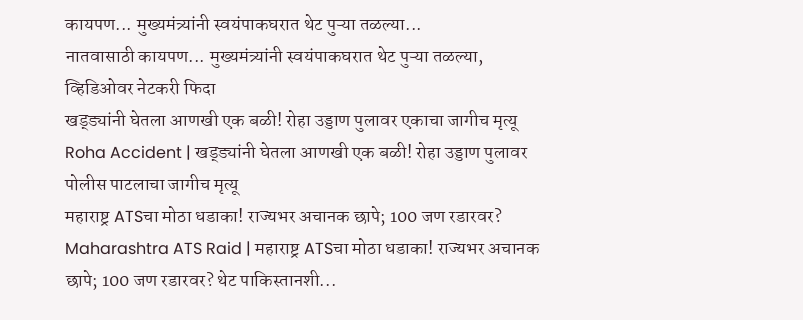कायपण... मुख्यमंत्र्यांनी स्वयंपाकघरात थेट पुऱ्या तळल्या...
नातवासाठी कायपण... मुख्यमंत्र्यांनी स्वयंपाकघरात थेट पुऱ्या तळल्या, व्हिडिओवर नेटकरी फिदा
खड्ड्यांनी घेतला आणखी एक बळी! रोहा उड्डाण पुलावर एकाचा जागीच मृत्यू
Roha Accident | खड्ड्यांनी घेतला आणखी एक बळी! रोहा उड्डाण पुलावर पोलीस पाटलाचा जागीच मृत्यू
महाराष्ट्र ATSचा मोठा धडाका! राज्यभर अचानक छापे; 100 जण रडारवर?
Maharashtra ATS Raid | महाराष्ट्र ATSचा मोठा धडाका! राज्यभर अचानक छापे; 100 जण रडारवर? थेट पाकिस्तानशी...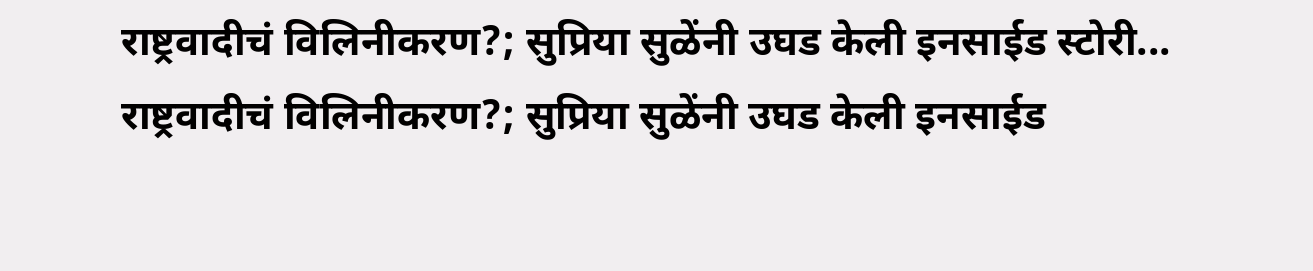राष्ट्रवादीचं विलिनीकरण?; सुप्रिया सुळेंनी उघड केली इनसाईड स्टोरी...
राष्ट्रवादीचं विलिनीकरण?; सुप्रिया सुळेंनी उघड केली इनसाईड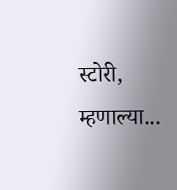स्टोरी, म्हणाल्या...